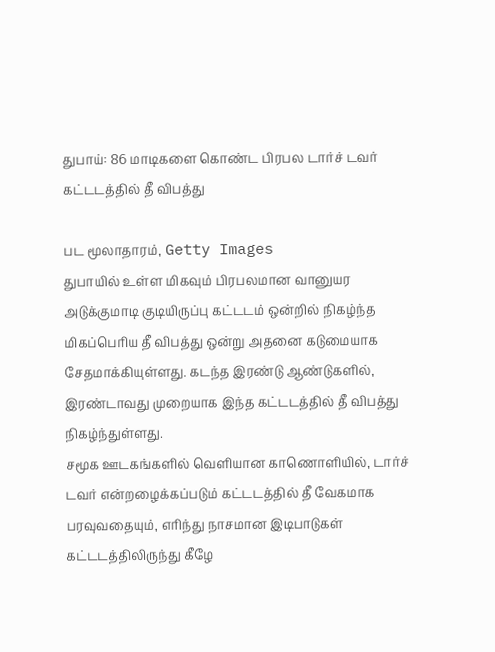துபாய்: 86 மாடிகளை கொண்ட பிரபல டார்ச் டவர் கட்டடத்தில் தீ விபத்து

பட மூலாதாரம், Getty Images
துபாயில் உள்ள மிகவும் பிரபலமான வானுயர அடுக்குமாடி குடியிருப்பு கட்டடம் ஒன்றில் நிகழ்ந்த மிகப்பெரிய தீ விபத்து ஒன்று அதனை கடுமையாக சேதமாக்கியுள்ளது. கடந்த இரண்டு ஆண்டுகளில், இரண்டாவது முறையாக இந்த கட்டடத்தில் தீ விபத்து நிகழ்ந்துள்ளது.
சமூக ஊடகங்களில் வெளியான காணொளியில், டார்ச் டவர் என்றழைக்கப்படும் கட்டடத்தில் தீ வேகமாக பரவுவதையும், எரிந்து நாசமான இடிபாடுகள் கட்டடத்திலிருந்து கீழே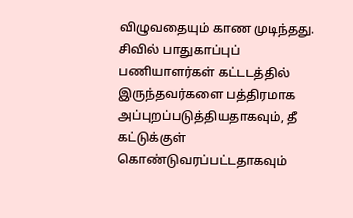விழுவதையும் காண முடிந்தது.
சிவில் பாதுகாப்புப் பணியாளர்கள் கட்டடத்தில் இருந்தவர்களை பத்திரமாக அப்புறப்படுத்தியதாகவும், தீ கட்டுக்குள் கொண்டுவரப்பட்டதாகவும்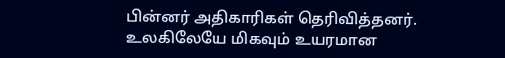பின்னர் அதிகாரிகள் தெரிவித்தனர்.
உலகிலேயே மிகவும் உயரமான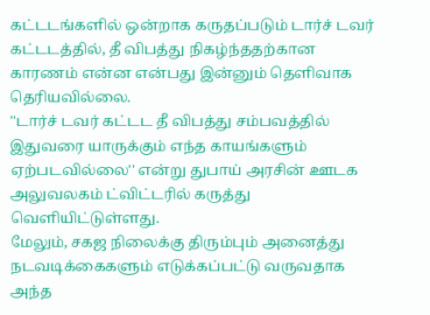கட்டடங்களில் ஒன்றாக கருதப்படும் டார்ச் டவர் கட்டடத்தில், தீ விபத்து நிகழ்ந்ததற்கான காரணம் என்ன என்பது இன்னும் தெளிவாக தெரியவில்லை.
''டார்ச் டவர் கட்டட தீ விபத்து சம்பவத்தில் இதுவரை யாருக்கும் எந்த காயங்களும் ஏற்படவில்லை'' என்று துபாய் அரசின் ஊடக அலுவலகம் ட்விட்டரில் கருத்து வெளியிட்டுள்ளது.
மேலும், சகஜ நிலைக்கு திரும்பும் அனைத்து நடவடிக்கைகளும் எடுக்கப்பட்டு வருவதாக அந்த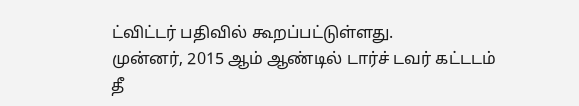ட்விட்டர் பதிவில் கூறப்பட்டுள்ளது.
முன்னர், 2015 ஆம் ஆண்டில் டார்ச் டவர் கட்டடம் தீ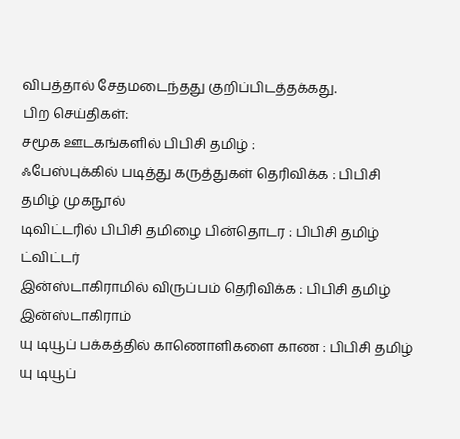விபத்தால் சேதமடைந்தது குறிப்பிடத்தக்கது.
பிற செய்திகள்:
சமூக ஊடகங்களில் பிபிசி தமிழ் :
ஃபேஸ்புக்கில் படித்து கருத்துகள் தெரிவிக்க : பிபிசி தமிழ் முகநூல்
டிவிட்டரில் பிபிசி தமிழை பின்தொடர : பிபிசி தமிழ் ட்விட்டர்
இன்ஸ்டாகிராமில் விருப்பம் தெரிவிக்க : பிபிசி தமிழ் இன்ஸ்டாகிராம்
யு டியூப் பக்கத்தில் காணொளிகளை காண : பிபிசி தமிழ் யு டியூப்